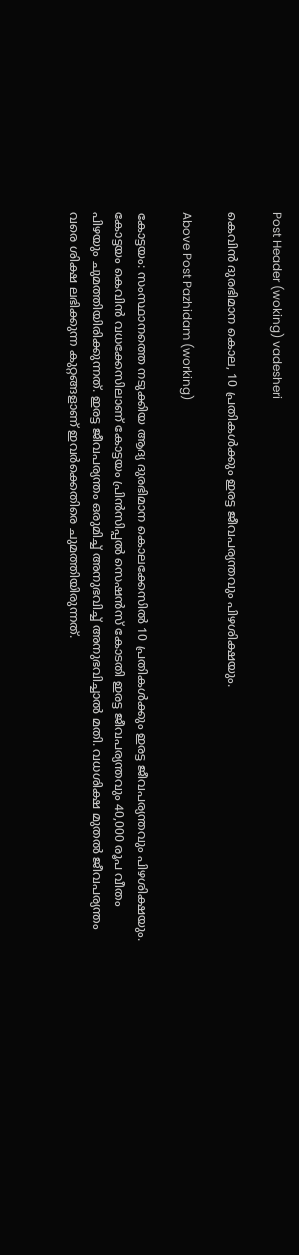Post Header (woking) vadesheri

കെവിൻ ദുരഭിമാന കൊല, 10 പ്രതികള്‍ക്കും ഇരട്ട ജീവപര്യന്തവും പിഴശിക്ഷയും.

Above Post Pazhidam (working)

കോട്ടയം: സംസ്ഥാനത്തെ നടുക്കിയ ആദ്യ ദുരഭിമാന കൊലക്കേസില്‍ 10 പ്രതികള്‍ക്കും ഇരട്ട ജീവപര്യന്തവും പിഴശിക്ഷയും. കോട്ടയം കെവിന്‍ വധക്കേസിലാണ് കോട്ടയം പ്രിന്‍സിപ്പല്‍ സെഷന്‍സ് കോടതി ഇരട്ട ജീവപര്യന്തവും 40,000 രൂപ വീതം പിഴയും ചുമത്തിയിരിക്കുന്നത്. ഇരട്ട ജീവപര്യന്തം ഒരുമിച്ച് അനുഭവിച്ച് അനുഭവിച്ചാല്‍ മതി. വധശിക്ഷ മുതല്‍ ജീവപര്യന്തം വരെ ശിക്ഷ ലഭിക്കുന്ന കുറ്റങ്ങളാണ് ഇവര്‍ക്കെതിരെ ചുമത്തിയിരുന്നത്.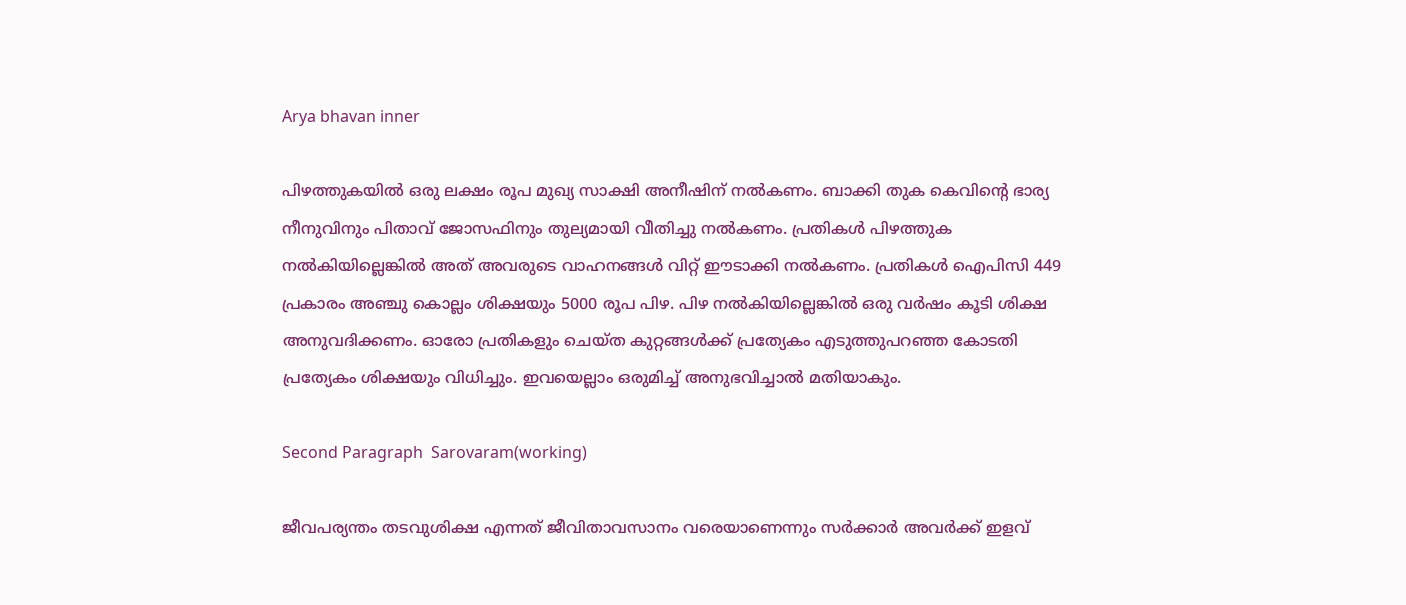Arya bhavan inner

പിഴത്തുകയില്‍ ഒരു ലക്ഷം രൂപ മുഖ്യ സാക്ഷി അനീഷിന് നല്‍കണം. ബാക്കി തുക കെവിന്റെ ഭാര്യ നീനുവിനും പിതാവ് ജോസഫിനും തുല്യമായി വീതിച്ചു നല്‍കണം. പ്രതികള്‍ പിഴത്തുക നല്‍കിയില്ലെങ്കില്‍ അത് അവരുടെ വാഹനങ്ങള്‍ വിറ്റ് ഈടാക്കി നല്‍കണം. പ്രതികള്‍ ഐപിസി 449 പ്രകാരം അഞ്ചു കൊല്ലം ശിക്ഷയും 5000 രൂപ പിഴ. പിഴ നല്‍കിയില്ലെങ്കില്‍ ഒരു വര്‍ഷം കൂടി ശിക്ഷ അനുവദിക്കണം. ഓരോ പ്രതികളും ചെയ്ത കുറ്റങ്ങള്‍ക്ക് പ്രത്യേകം എടുത്തുപറഞ്ഞ കോടതി പ്രത്യേകം ശിക്ഷയും വിധിച്ചും. ഇവയെല്ലാം ഒരുമിച്ച് അനുഭവിച്ചാല്‍ മതിയാകും.

Second Paragraph  Sarovaram(working)

ജീവപര്യന്തം തടവുശിക്ഷ എന്നത് ജീവിതാവസാനം വരെയാണെന്നും സര്‍ക്കാര്‍ അവര്‍ക്ക് ഇളവ്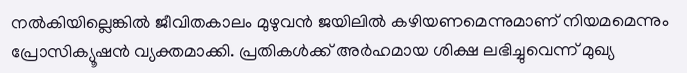നല്‍കിയില്ലെങ്കില്‍ ജീവിതകാലം മുഴുവന്‍ ജയിലില്‍ കഴിയണമെന്നുമാണ് നിയമമെന്നും പ്രോസിക്യൂഷന്‍ വ്യക്തമാക്കി. പ്രതികള്‍ക്ക് അര്‍ഹമായ ശിക്ഷ ലഭിച്ചുവെന്ന് മുഖ്യ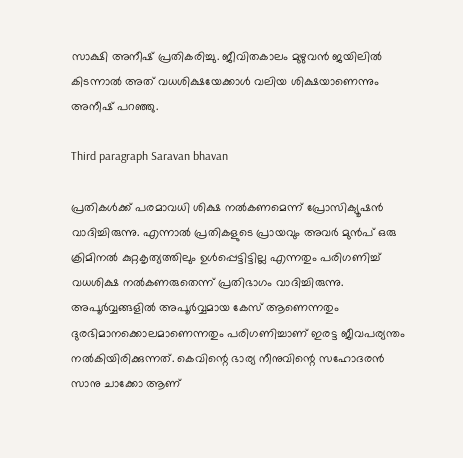സാക്ഷി അനീഷ് പ്രതികരിച്ചു. ജീവിതകാലം മുഴുവന്‍ ജയിലില്‍ കിടന്നാല്‍ അത് വധശിക്ഷയേക്കാള്‍ വലിയ ശിക്ഷയാണെന്നും അനീഷ് പറഞ്ഞു.

Third paragraph Saravan bhavan

പ്രതികള്‍ക്ക് പരമാവധി ശിക്ഷ നല്‍കണമെന്ന് പ്രോസിക്യൂഷന്‍ വാദിച്ചിരുന്നു. എന്നാല്‍ പ്രതികളുടെ പ്രായവും അവര്‍ മുന്‍പ് ഒരു ക്രിമിനല്‍ കുറ്റകൃത്യത്തിലും ഉള്‍പ്പെട്ടിട്ടില്ല എന്നതും പരിഗണിച്ച് വധശിക്ഷ നല്‍കണരുതെന്ന് പ്രതിഭാഗം വാദിച്ചിരുന്നു. അപൂര്‍വ്വങ്ങളില്‍ അപൂര്‍വ്വമായ കേസ് ആണെന്നതും ദുരഭിമാനക്കൊലമാണെന്നതും പരിഗണിച്ചാണ് ഇരട്ട ജീവപര്യന്തം നല്‍കിയിരിക്കുന്നത്. കെവിന്റെ ഭാര്യ നീനുവിന്റെ സഹോദരന്‍ സാനു ചാക്കോ ആണ്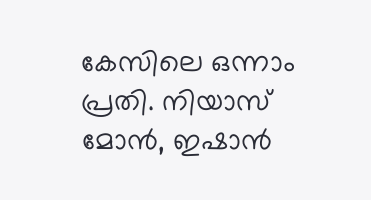കേസിലെ ഒന്നാം പ്രതി. നിയാസ് മോന്‍, ഇഷാന്‍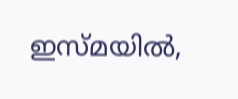ഇസ്മയില്‍,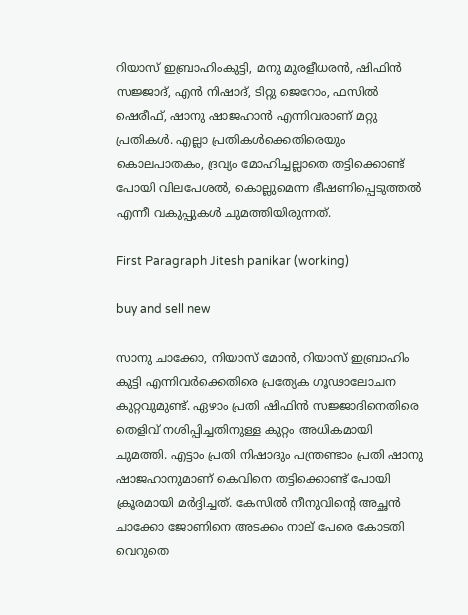റിയാസ് ഇബ്രാഹിംകുട്ടി, മനു മുരളീധരന്‍, ഷിഫിന്‍ സജ്ജാദ്, എന്‍ നിഷാദ്, ടിറ്റു ജെറോം, ഫസില്‍ ഷെരീഫ്, ഷാനു ഷാജഹാന്‍ എന്നിവരാണ് മറ്റു പ്രതികള്‍. എല്ലാ പ്രതികള്‍ക്കെതിരെയും കൊലപാതകം, ദ്രവ്യം മോഹിച്ചല്ലാതെ തട്ടിക്കൊണ്ട് പോയി വിലപേശല്‍, കൊല്ലുമെന്ന ഭീഷണിപ്പെടുത്തല്‍ എന്നീ വകുപ്പുകള്‍ ചുമത്തിയിരുന്നത്.

First Paragraph Jitesh panikar (working)

buy and sell new

സാനു ചാക്കോ, നിയാസ് മോന്‍, റിയാസ് ഇബ്രാഹിം കുട്ടി എന്നിവര്‍ക്കെതിരെ പ്രത്യേക ഗൂഢാലോചന കുറ്റവുമുണ്ട്. ഏഴാം പ്രതി ഷിഫിന്‍ സജ്ജാദിനെതിരെ തെളിവ് നശിപ്പിച്ചതിനുള്ള കുറ്റം അധികമായി ചുമത്തി. എട്ടാം പ്രതി നിഷാദും പന്ത്രണ്ടാം പ്രതി ഷാനു ഷാജഹാനുമാണ് കെവിനെ തട്ടിക്കൊണ്ട് പോയി ക്രൂരമായി മര്‍ദ്ദിച്ചത്. കേസില്‍ നീനുവിന്റെ അച്ഛന്‍ ചാക്കോ ജോണിനെ അടക്കം നാല് പേരെ കോടതി വെറുതെ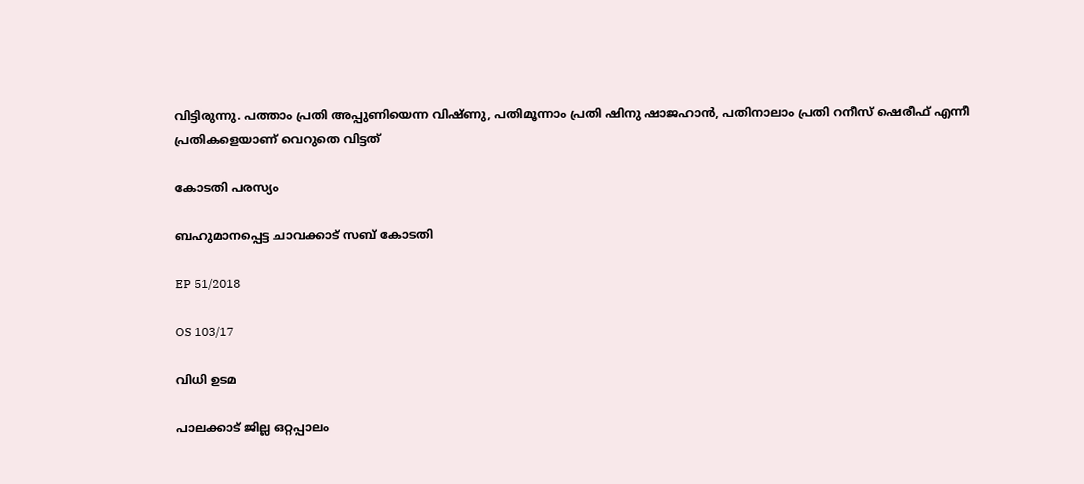വിട്ടിരുന്നു. പത്താം പ്രതി അപ്പുണിയെന്ന വിഷ്ണു, പതിമൂന്നാം പ്രതി ഷിനു ഷാജഹാന്‍, പതിനാലാം പ്രതി റനീസ് ഷെരീഫ് എന്നീ പ്രതികളെയാണ് വെറുതെ വിട്ടത്

കോടതി പരസ്യം

ബഹുമാനപ്പെട്ട ചാവക്കാട് സബ് കോടതി

EP 51/2018

OS 103/17

വിധി ഉടമ

പാലക്കാട് ജില്ല ഒറ്റപ്പാലം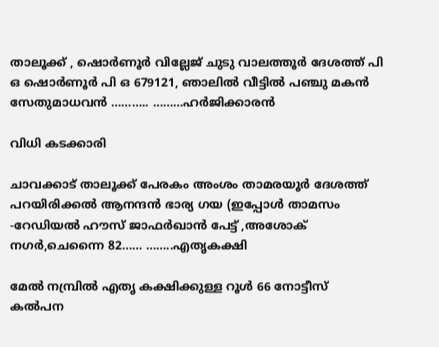താലൂക്ക് , ഷൊർണൂർ വില്ലേജ് ചുടു വാലത്തൂർ ദേശത്ത് പി ഒ ഷൊർണൂർ പി ഒ 679121, ഞാലിൽ വീട്ടിൽ പഞ്ചു മകൻ സേതുമാധവൻ ……….. ………ഹർജിക്കാരൻ

വിധി കടക്കാരി

ചാവക്കാട് താലൂക്ക് പേരകം അംശം താമരയൂർ ദേശത്ത് പറയിരിക്കൽ ആനന്ദൻ ഭാര്യ ഗയ (ഇപ്പോൾ താമസം -റേഡിയൽ ഹൗസ് ജാഫർഖാൻ പേട്ട് ,അശോക് നഗർ,ചെന്നൈ 82…… ……..എതൃകക്ഷി

മേൽ നമ്പ്രിൽ എതൃ കക്ഷിക്കുള്ള റൂൾ 66 നോട്ടീസ് കൽപന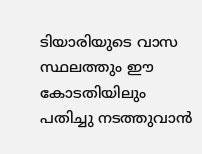ടിയാരിയുടെ വാസ സ്ഥലത്തും ഈ കോടതിയിലും പതിച്ചു നടത്തുവാൻ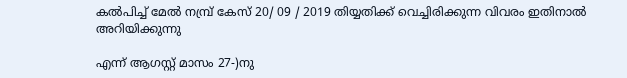കൽപിച്ച് മേൽ നമ്പ്ര് കേസ് 20/ 09 / 2019 തിയ്യതിക്ക് വെച്ചിരിക്കുന്ന വിവരം ഇതിനാൽ അറിയിക്കുന്നു

എന്ന് ആഗസ്റ്റ് മാസം 27-)നു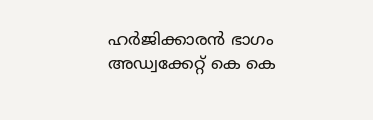ഹർജിക്കാരൻ ഭാഗം അഡ്വക്കേറ്റ് കെ കെ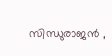സിന്ധുരാജൻ ,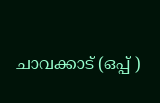ചാവക്കാട് (ഒപ്പ് )